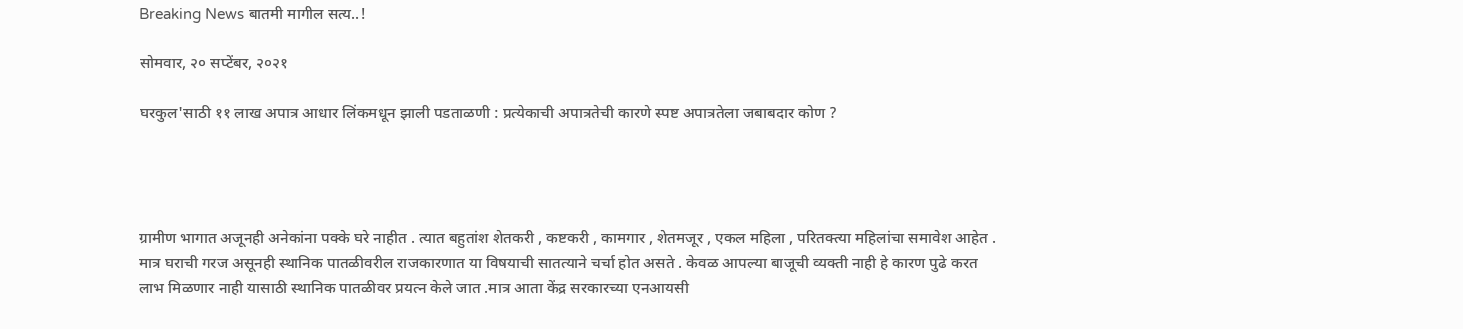Breaking News बातमी मागील सत्य..!

सोमवार, २० सप्टेंबर, २०२१

घरकुल'साठी ११ लाख अपात्र आधार लिंकमधून झाली पडताळणी : प्रत्येकाची अपात्रतेची कारणे स्पष्ट अपात्रतेला जबाबदार कोण ?




ग्रामीण भागात अजूनही अनेकांना पक्के घरे नाहीत . त्यात बहुतांश शेतकरी , कष्टकरी , कामगार , शेतमजूर , एकल महिला , परितक्त्या महिलांचा समावेश आहेत . मात्र घराची गरज असूनही स्थानिक पातळीवरील राजकारणात या विषयाची सातत्याने चर्चा होत असते . केवळ आपल्या बाजूची व्यक्ती नाही हे कारण पुढे करत लाभ मिळणार नाही यासाठी स्थानिक पातळीवर प्रयत्न केले जात .मात्र आता केंद्र सरकारच्या एनआयसी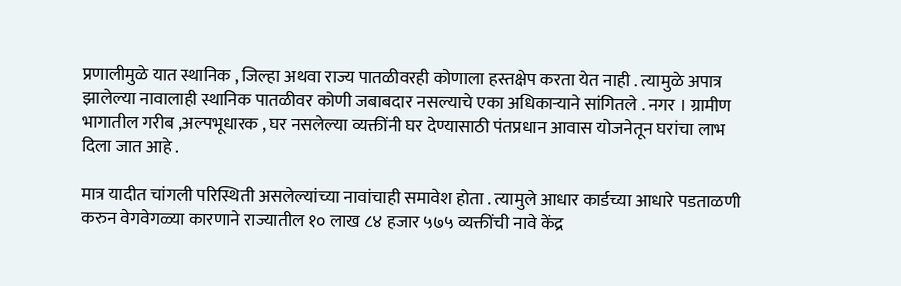प्रणालीमुळे यात स्थानिक , जिल्हा अथवा राज्य पातळीवरही कोणाला हस्तक्षेप करता येत नाही . त्यामुळे अपात्र झालेल्या नावालाही स्थानिक पातळीवर कोणी जबाबदार नसल्याचे एका अधिकाऱ्याने सांगितले . नगर । ग्रामीण भागातील गरीब ,अल्पभूधारक , घर नसलेल्या व्यक्तींनी घर देण्यासाठी पंतप्रधान आवास योजनेतून घरांचा लाभ दिला जात आहे .

मात्र यादीत चांगली परिस्थिती असलेल्यांच्या नावांचाही समावेश होता . त्यामुले आधार कार्डच्या आधारे पडताळणी करुन वेगवेगळ्या कारणाने राज्यातील १० लाख ८४ हजार ५७५ व्यक्तींची नावे केंद्र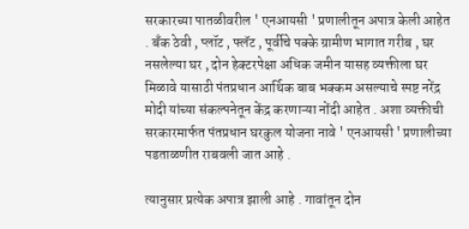सरकारच्या पातळीवरील ' एनआयसी ' प्रणालीतून अपात्र केली आहेत . बँक ठेवी , प्लॉट , फ्लॅट , पूर्वीचे पक्के ग्रामीण भागात गरीब , घर नसलेल्या घर , दोन हेक्टरपेक्षा अधिक जमीन यासह व्यक्तीला घर मिळावे यासाठी पंतप्रधान आर्थिक बाब भक्कम असल्याचे स्पष्ट नरेंद्र मोदी यांच्या संकल्पनेतून केंद्र करणाऱ्या नोंदी आहेत . अशा व्यक्तीची सरकारमार्फत पंतप्रधान घरकुल योजना नावे ' एनआयसी ' प्रणालीच्या पडताळणीत राबवली जात आहे .

त्यानुसार प्रत्येक अपात्र झाली आहे . गावांतून दोन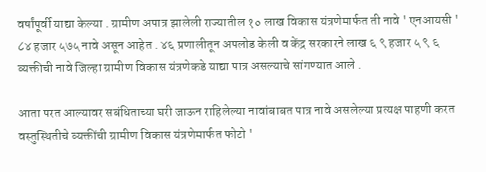वर्षांपूर्वी याद्या केल्या . ग्रामीण अपात्र झालेली राज्यातील १० लाख विकास यंत्रणेमार्फत ती नावे ' एनआयसी ' ८४ हजार ५७५ नावे असून आहेत . ४६ प्रणालीतून अपलोड केली व केंद्र सरकारने लाख ६ ९ हजार ५ ९ ६ व्यक्तीची नावे जिल्हा ग्रामीण विकास यंत्रणेकडे याद्या पात्र असल्याचे सांगण्यात आले .

आता परत आल्यावर सबंधिताच्या घरी जाऊन राहिलेल्या नावांबाबत पात्र नावे असलेल्या प्रत्यक्ष पाहणी करत वस्तुस्थितीचे व्यक्तींची ग्रामीण विकास यंत्रणेमार्फत फोटो '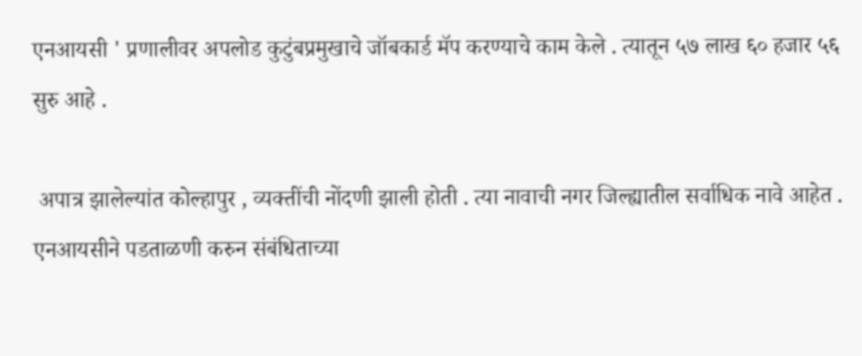एनआयसी ' प्रणालीवर अपलोड कुटुंबप्रमुखाचे जॉबकार्ड मॅप करण्याचे काम केले . त्यातून ५७ लाख ६० हजार ५६ सुरु आहे .

 अपात्र झालेल्यांत कोल्हापुर , व्यक्तींची नोंदणी झाली होती . त्या नावाची नगर जिल्ह्यातील सर्वाधिक नावे आहेत . एनआयसीने पडताळणी करुन संबंधिताच्या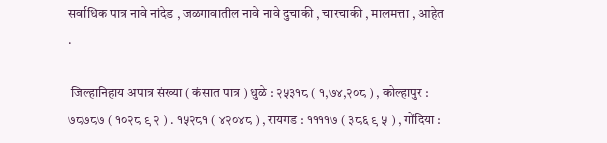सर्वाधिक पात्र नावे नांदेड , जळगावातील नावे नावे दुचाकी , चारचाकी , मालमत्ता , आहेत .

 जिल्हानिहाय अपात्र संख्या ( कंसात पात्र ) धुळे : २५३१८ ( १,७४,२०८ ) , कोल्हापुर : ७८७८७ ( १०२८ ९ २ ) . १५२८१ ( ४२०४८ ) , रायगड : ११११७ ( ३८६ ९ ५ ) , गोंदिया :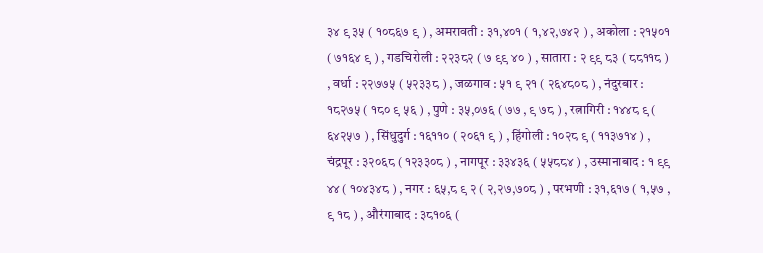३४ ९ ३५ ( १०८६७ ९ ) , अमरावती : ३१,४०१ ( १,४२,७४२ ) , अकोला : २१५०१ ( ७१६४ ९ ) , गडचिरोली : २२३८२ ( ७ ९९ ४० ) , सातारा : २ ९९ ८३ ( ८८११८ ) , वर्धा : २२७७५ ( ५२३३८ ) , जळगाव : ५१ ९ २१ ( २६४८०८ ) , नंदुरबार : १८२७५ ( १८० ९ ५६ ) , पुणे : ३५,०७६ ( ७७ , ९ ७८ ) , रत्नागिरी : १४४८ ९ ( ६४२५७ ) , सिंधुदुर्ग : १६११० ( २०६१ ९ ) , हिंगोली : १०२८ ९ ( ११३७१४ ) , चंद्रपूर : ३२०६८ ( १२३३०८ ) , नागपूर : ३३४३६ ( ५५८८४ ) , उस्मानाबाद : १ ९९ ४४ ( १०४३४८ ) , नगर : ६५,८ ९ २ ( २,२७,७०८ ) , परभणी : ३१,६१७ ( १,५७ , ९ १८ ) , औरंगाबाद : ३८१०६ (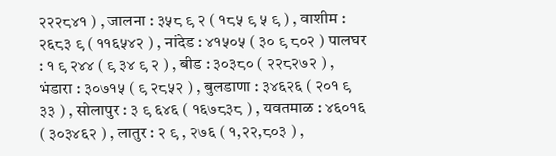२२२८४१ ) , जालना : ३५८ ९ २ ( १८५ ९ ५ ९ ) , वाशीम : २६८३ ९ ( ११६५४२ ) , नांदेड : ४१५०५ ( ३० ९ ८०२ ) पालघर : १ ९ २४४ ( ९ ३४ ९ २ ) , बीड : ३०३८० ( २२८२७२ ) , भंडारा : ३०७१५ ( ९ २८५२ ) , बुलडाणा : ३४६२६ ( २०१ ९ ३३ ) , सोलापुर : ३ ९ ६४६ ( १६७८३८ ) , यवतमाळ : ४६०१६ ( ३०३४६२ ) , लातुर : २ ९ , २७६ ( १,२२,८०३ ) ,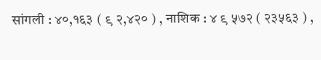सांगली : ४०,१६३ ( ९ २,४२० ) , नाशिक : ४ ९ ५७२ ( २३५६३ ) ,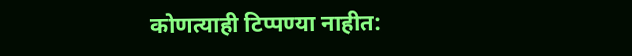कोणत्याही टिप्पण्‍या नाहीत: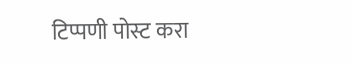टिप्पणी पोस्ट करा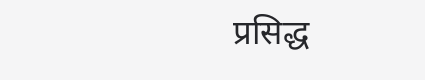प्रसिद्ध